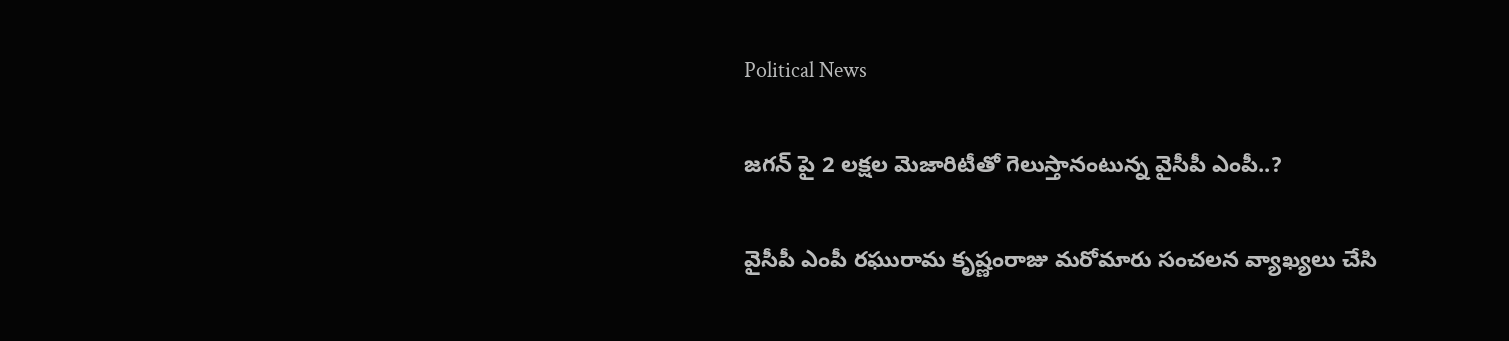Political News

జగన్ పై 2 లక్షల మెజారిటీతో గెలుస్తానంటున్న వైసీపీ ఎంపీ..?

వైసీపీ ఎంపీ రఘురామ కృష్ణంరాజు మరోమారు సంచలన వ్యాఖ్యలు చేసి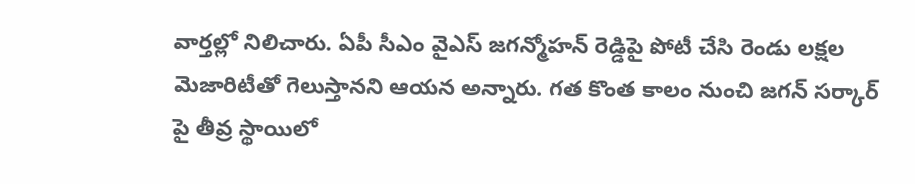వార్తల్లో నిలిచారు. ఏపీ సీఎం వైఎస్ జగన్మోహన్ రెడ్డిపై పోటీ చేసి రెండు లక్షల మెజారిటీతో గెలుస్తానని ఆయన అన్నారు. గత కొంత కాలం నుంచి జగన్ సర్కార్ పై తీవ్ర స్థాయిలో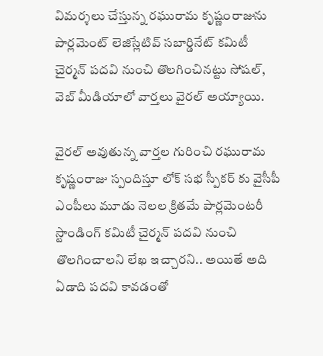విమర్శలు చేస్తున్న రఘురామ కృష్ణంరాజును పార్లమెంట్ లెజిస్లేటివ్ సబార్డినేట్ కమిటీ చైర్మన్‌ పదవి నుంచి తొలగించినట్టు సోషల్, వెబ్ మీడియాలో వార్తలు వైరల్ అయ్యాయి.

వైరల్ అవుతున్న వార్తల గురించి రఘురామ కృష్ణంరాజు స్పందిస్తూ లోక్ సభ స్పీకర్ కు వైసీపీ ఎంపీలు మూడు నెలల క్రితమే పార్లమెంటరీ స్టాండింగ్‌ కమిటీ చైర్మన్‌ పదవి నుంచి తొలగించాలని లేఖ ఇచ్చారని.. అయితే అది ఏడాది పదవి కావడంతో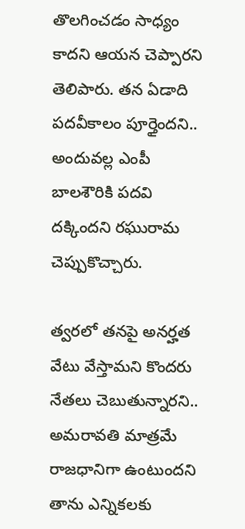తొలగించడం సాధ్యం కాదని ఆయన చెప్పారని తెలిపారు. తన ఏడాది పదవీకాలం పూర్తైందని.. అందువల్ల ఎంపీ బాలశౌరికి పదవి దక్కిందని రఘురామ చెప్పుకొచ్చారు.

త్వరలో తనపై అనర్హత వేటు వేస్తామని కొందరు నేతలు చెబుతున్నారని.. అమరావతి మాత్రమే రాజధానిగా ఉంటుందని తాను ఎన్నికలకు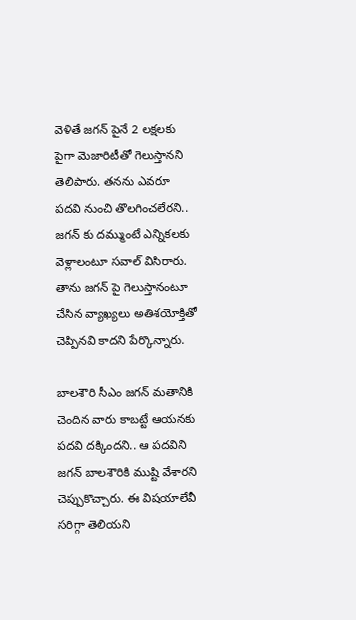వెళితే జగన్ పైనే 2 లక్షలకు పైగా మెజారిటీతో గెలుస్తానని తెలిపారు. తనను ఎవరూ పదవి నుంచి తొలగించలేరని.. జగన్ కు దమ్ముంటే ఎన్నికలకు వెళ్లాలంటూ సవాల్ విసిరారు. తాను జగన్ పై గెలుస్తానంటూ చేసిన వ్యాఖ్యలు అతిశయోక్తితో చెప్పినవి కాదని పేర్కొన్నారు.

బాలశౌరి సీఎం జగన్ మతానికి చెందిన వారు కాబట్టే ఆయనకు పదవి దక్కిందని.. ఆ పదవిని జగన్ బాలశౌరికి ముష్టి వేశారని చెప్పుకొచ్చారు. ఈ విషయాలేవీ సరిగ్గా తెలియని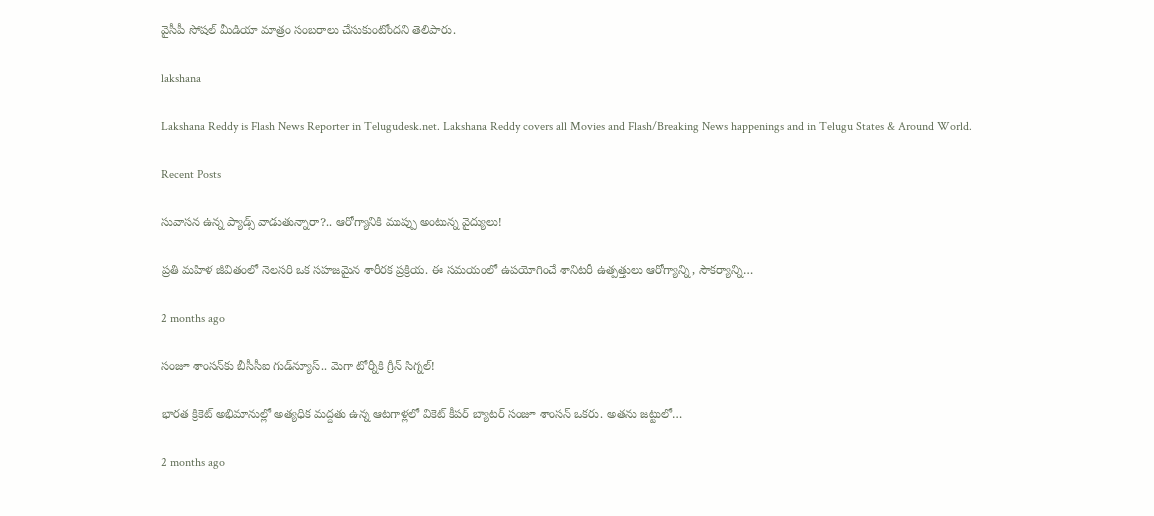వైసీపీ సోషల్ మీడియా మాత్రం సంబరాలు చేసుకుంటోందని తెలిపారు.

lakshana

Lakshana Reddy is Flash News Reporter in Telugudesk.net. Lakshana Reddy covers all Movies and Flash/Breaking News happenings and in Telugu States & Around World.

Recent Posts

సువాసన ఉన్న ప్యాడ్స్ వాడుతున్నారా?.. ఆరోగ్యానికి ముప్పు అంటున్న వైద్యులు!

ప్రతి మహిళ జీవితంలో నెలసరి ఒక సహజమైన శారీరక ప్రక్రియ. ఈ సమయంలో ఉపయోగించే శానిటరీ ఉత్పత్తులు ఆరోగ్యాన్ని, సౌకర్యాన్ని…

2 months ago

సంజూ శాంసన్‌కు బీసీసీఐ గుడ్‌న్యూస్.. మెగా టోర్నీకి గ్రీన్ సిగ్నల్!

భారత క్రికెట్ అభిమానుల్లో అత్యధిక మద్దతు ఉన్న ఆటగాళ్లలో వికెట్ కీపర్ బ్యాటర్ సంజూ శాంసన్ ఒకరు. అతను జట్టులో…

2 months ago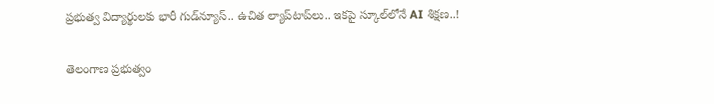ప్రభుత్వ విద్యార్థులకు భారీ గుడ్‌న్యూస్.. ఉచిత ల్యాప్‌టాప్‌లు.. ఇకపై స్కూల్‌లోనే AI శిక్షణ..!

తెలంగాణ ప్రభుత్వం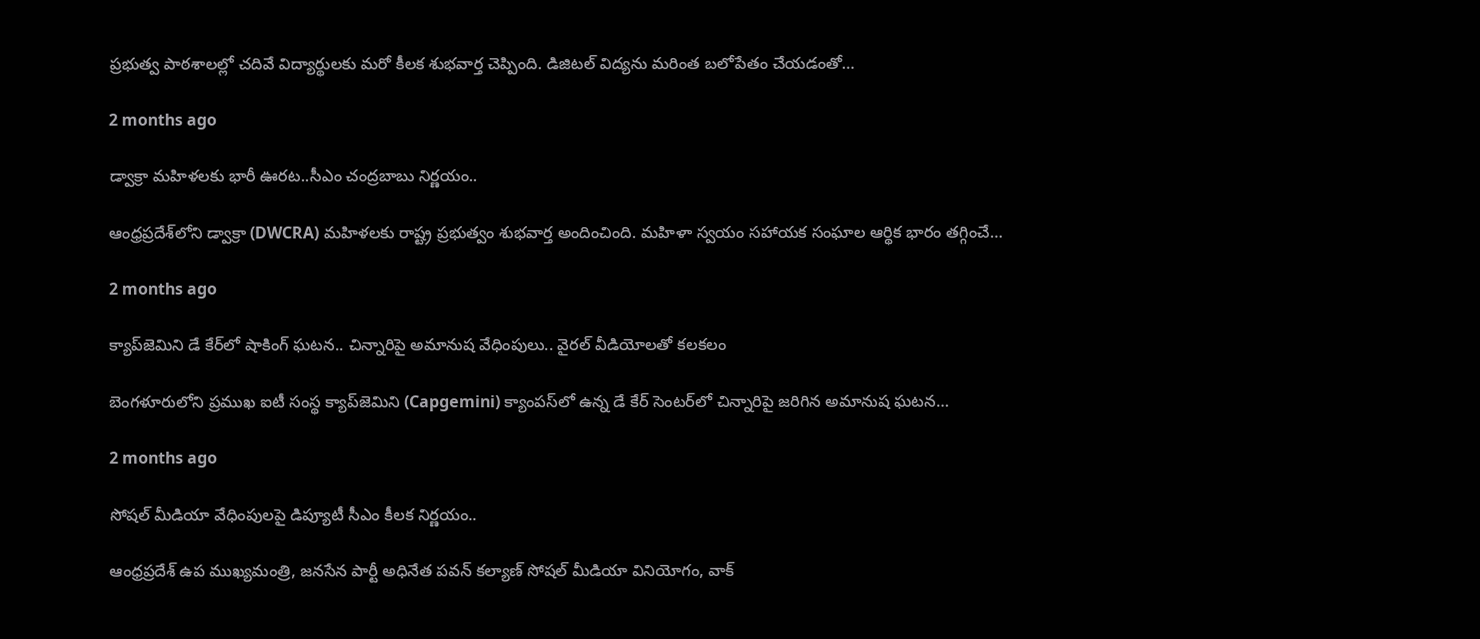ప్రభుత్వ పాఠశాలల్లో చదివే విద్యార్థులకు మరో కీలక శుభవార్త చెప్పింది. డిజిటల్ విద్యను మరింత బలోపేతం చేయడంతో…

2 months ago

డ్వాక్రా మహిళలకు భారీ ఊరట..సీఎం చంద్రబాబు నిర్ణయం..

ఆంధ్రప్రదేశ్‌లోని డ్వాక్రా (DWCRA) మహిళలకు రాష్ట్ర ప్రభుత్వం శుభవార్త అందించింది. మహిళా స్వయం సహాయక సంఘాల ఆర్థిక భారం తగ్గించే…

2 months ago

క్యాప్‌జెమిని డే కేర్‌లో షాకింగ్ ఘటన.. చిన్నారిపై అమానుష వేధింపులు.. వైరల్ వీడియోలతో కలకలం

బెంగళూరులోని ప్రముఖ ఐటీ సంస్థ క్యాప్‌జెమిని (Capgemini) క్యాంపస్‌లో ఉన్న డే కేర్ సెంటర్‌లో చిన్నారిపై జరిగిన అమానుష ఘటన…

2 months ago

సోషల్ మీడియా వేధింపులపై డిప్యూటీ సీఎం కీలక నిర్ణయం..

ఆంధ్రప్రదేశ్ ఉప ముఖ్యమంత్రి, జనసేన పార్టీ అధినేత పవన్ కల్యాణ్ సోషల్ మీడియా వినియోగం, వాక్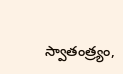స్వాతంత్ర్యం,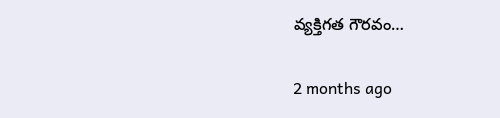వ్యక్తిగత గౌరవం…

2 months ago